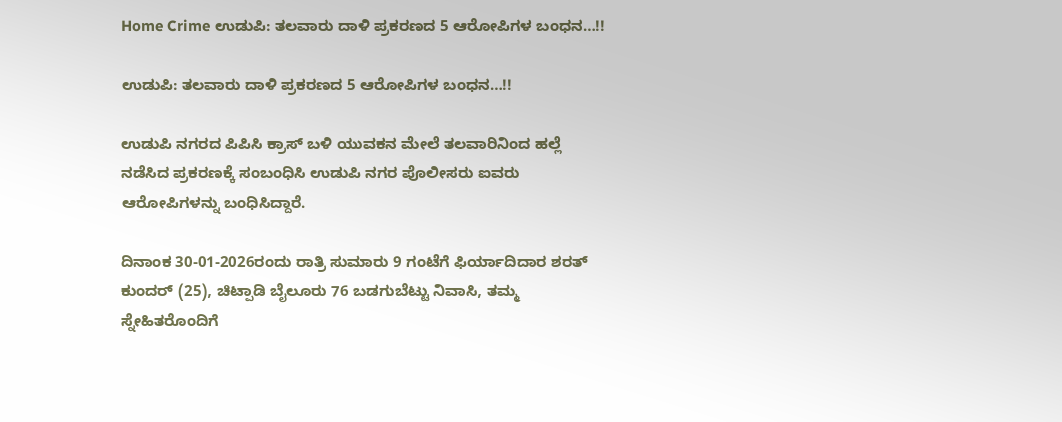Home Crime ಉಡುಪಿ: ತಲವಾರು ದಾಳಿ ಪ್ರಕರಣದ 5 ಆರೋಪಿಗಳ ಬಂಧನ…!!

ಉಡುಪಿ: ತಲವಾರು ದಾಳಿ ಪ್ರಕರಣದ 5 ಆರೋಪಿಗಳ ಬಂಧನ…!!

ಉಡುಪಿ ನಗರದ ಪಿಪಿಸಿ ಕ್ರಾಸ್ ಬಳಿ ಯುವಕನ ಮೇಲೆ ತಲವಾರಿನಿಂದ ಹಲ್ಲೆ ನಡೆಸಿದ ಪ್ರಕರಣಕ್ಕೆ ಸಂಬಂಧಿಸಿ ಉಡುಪಿ ನಗರ ಪೊಲೀಸರು ಐವರು ಆರೋಪಿಗಳನ್ನು ಬಂಧಿಸಿದ್ದಾರೆ.

ದಿನಾಂಕ 30-01-2026ರಂದು ರಾತ್ರಿ ಸುಮಾರು 9 ಗಂಟೆಗೆ ಫಿರ್ಯಾದಿದಾರ ಶರತ್ ಕುಂದರ್ (25), ಚಿಟ್ಪಾಡಿ ಬೈಲೂರು 76 ಬಡಗುಬೆಟ್ಟು ನಿವಾಸಿ, ತಮ್ಮ ಸ್ನೇಹಿತರೊಂದಿಗೆ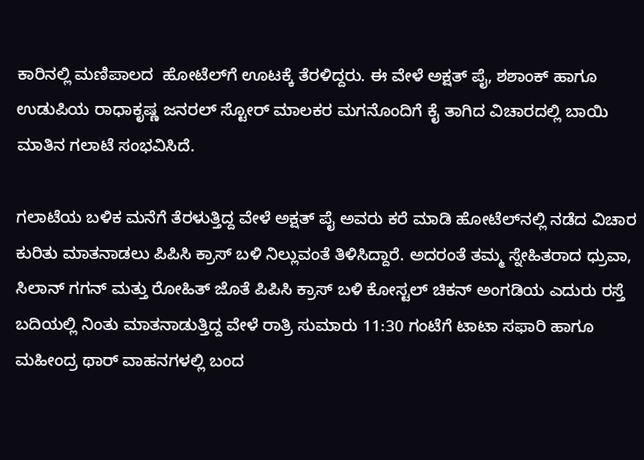ಕಾರಿನಲ್ಲಿ ಮಣಿಪಾಲದ  ಹೋಟೆಲ್‌ಗೆ ಊಟಕ್ಕೆ ತೆರಳಿದ್ದರು. ಈ ವೇಳೆ ಅಕ್ಷತ್ ಪೈ, ಶಶಾಂಕ್ ಹಾಗೂ ಉಡುಪಿಯ ರಾಧಾಕೃಷ್ಣ ಜನರಲ್ ಸ್ಟೋರ್ ಮಾಲಕರ ಮಗನೊಂದಿಗೆ ಕೈ ತಾಗಿದ ವಿಚಾರದಲ್ಲಿ ಬಾಯಿ ಮಾತಿನ ಗಲಾಟೆ ಸಂಭವಿಸಿದೆ.

ಗಲಾಟೆಯ ಬಳಿಕ ಮನೆಗೆ ತೆರಳುತ್ತಿದ್ದ ವೇಳೆ ಅಕ್ಷತ್ ಪೈ ಅವರು ಕರೆ ಮಾಡಿ ಹೋಟೆಲ್‌ನಲ್ಲಿ ನಡೆದ ವಿಚಾರ ಕುರಿತು ಮಾತನಾಡಲು ಪಿಪಿಸಿ ಕ್ರಾಸ್ ಬಳಿ ನಿಲ್ಲುವಂತೆ ತಿಳಿಸಿದ್ದಾರೆ. ಅದರಂತೆ ತಮ್ಮ ಸ್ನೇಹಿತರಾದ ಧ್ರುವಾ, ಸಿಲಾನ್ ಗಗನ್ ಮತ್ತು ರೋಹಿತ್ ಜೊತೆ ಪಿಪಿಸಿ ಕ್ರಾಸ್ ಬಳಿ ಕೋಸ್ಟಲ್ ಚಿಕನ್ ಅಂಗಡಿಯ ಎದುರು ರಸ್ತೆ ಬದಿಯಲ್ಲಿ ನಿಂತು ಮಾತನಾಡುತ್ತಿದ್ದ ವೇಳೆ ರಾತ್ರಿ ಸುಮಾರು 11:30 ಗಂಟೆಗೆ ಟಾಟಾ ಸಫಾರಿ ಹಾಗೂ ಮಹೀಂದ್ರ ಥಾರ್ ವಾಹನಗಳಲ್ಲಿ ಬಂದ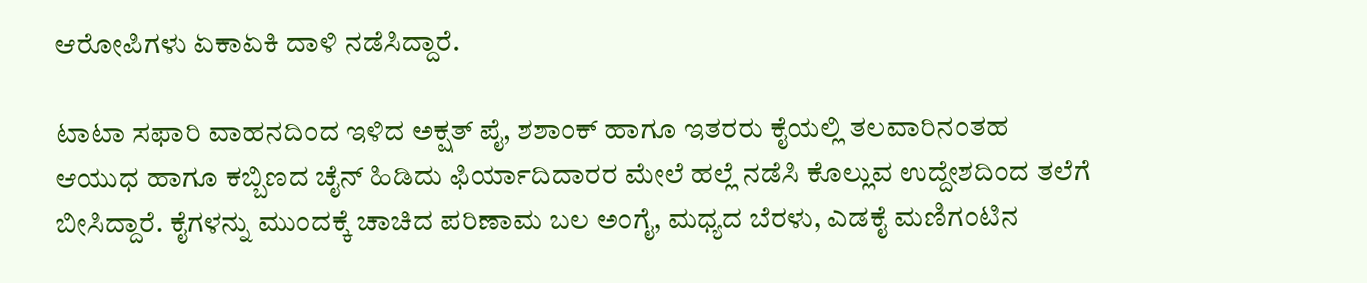ಆರೋಪಿಗಳು ಏಕಾಏಕಿ ದಾಳಿ ನಡೆಸಿದ್ದಾರೆ.

ಟಾಟಾ ಸಫಾರಿ ವಾಹನದಿಂದ ಇಳಿದ ಅಕ್ಷತ್ ಪೈ, ಶಶಾಂಕ್ ಹಾಗೂ ಇತರರು ಕೈಯಲ್ಲಿ ತಲವಾರಿನಂತಹ ಆಯುಧ ಹಾಗೂ ಕಬ್ಬಿಣದ ಚೈನ್ ಹಿಡಿದು ಫಿರ್ಯಾದಿದಾರರ ಮೇಲೆ ಹಲ್ಲೆ ನಡೆಸಿ ಕೊಲ್ಲುವ ಉದ್ದೇಶದಿಂದ ತಲೆಗೆ ಬೀಸಿದ್ದಾರೆ. ಕೈಗಳನ್ನು ಮುಂದಕ್ಕೆ ಚಾಚಿದ ಪರಿಣಾಮ ಬಲ ಅಂಗೈ, ಮಧ್ಯದ ಬೆರಳು, ಎಡಕೈ ಮಣಿಗಂಟಿನ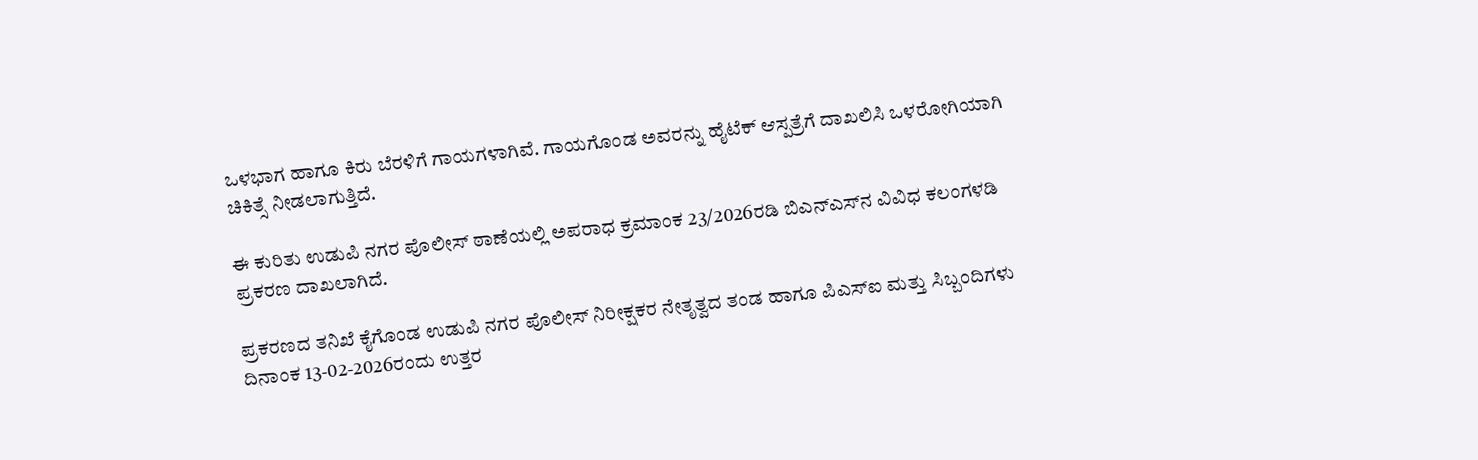ಒಳಭಾಗ ಹಾಗೂ ಕಿರು ಬೆರಳಿಗೆ ಗಾಯಗಳಾಗಿವೆ. ಗಾಯಗೊಂಡ ಅವರನ್ನು ಹೈಟೆಕ್ ಆಸ್ಪತ್ರೆಗೆ ದಾಖಲಿಸಿ ಒಳರೋಗಿಯಾಗಿ ಚಿಕಿತ್ಸೆ ನೀಡಲಾಗುತ್ತಿದೆ.

ಈ ಕುರಿತು ಉಡುಪಿ ನಗರ ಪೊಲೀಸ್ ಠಾಣೆಯಲ್ಲಿ ಅಪರಾಧ ಕ್ರಮಾಂಕ 23/2026ರಡಿ ಬಿಎನ್‌ಎಸ್‌ನ ವಿವಿಧ ಕಲಂಗಳಡಿ ಪ್ರಕರಣ ದಾಖಲಾಗಿದೆ.

ಪ್ರಕರಣದ ತನಿಖೆ ಕೈಗೊಂಡ ಉಡುಪಿ ನಗರ ಪೊಲೀಸ್ ನಿರೀಕ್ಷಕರ ನೇತೃತ್ವದ ತಂಡ ಹಾಗೂ ಪಿಎಸ್‌ಐ ಮತ್ತು ಸಿಬ್ಬಂದಿಗಳು ದಿನಾಂಕ 13-02-2026ರಂದು ಉತ್ತರ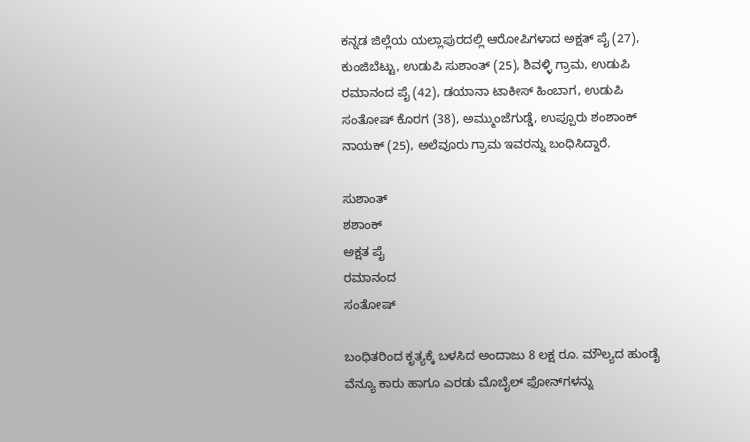ಕನ್ನಡ ಜಿಲ್ಲೆಯ ಯಲ್ಲಾಪುರದಲ್ಲಿ ಆರೋಪಿಗಳಾದ ಅಕ್ಷತ್ ಪೈ (27), ಕುಂಜಿಬೆಟ್ಟು, ಉಡುಪಿ ಸುಶಾಂತ್ (25), ಶಿವಳ್ಳಿ ಗ್ರಾಮ, ಉಡುಪಿ ರಮಾನಂದ ಪೈ (42), ಡಯಾನಾ ಟಾಕೀಸ್ ಹಿಂಬಾಗ, ಉಡುಪಿ ಸಂತೋಷ್ ಕೊರಗ (38), ಅಮ್ಮುಂಜೆಗುಡ್ಡೆ, ಉಪ್ಪೂರು ಶಂಶಾಂಕ್ ನಾಯಕ್ (25), ಅಲೆವೂರು ಗ್ರಾಮ ಇವರನ್ನು ಬಂಧಿಸಿದ್ದಾರೆ.

ಸುಶಾಂತ್
ಶಶಾಂಕ್
ಅಕ್ಷತ ಪೈ
ರಮಾನಂದ
ಸಂತೋಷ್

ಬಂಧಿತರಿಂದ ಕೃತ್ಯಕ್ಕೆ ಬಳಸಿದ ಅಂದಾಜು 8 ಲಕ್ಷ ರೂ. ಮೌಲ್ಯದ ಹುಂಡೈ ವೆನ್ಯೂ ಕಾರು ಹಾಗೂ ಎರಡು ಮೊಬೈಲ್ ಫೋನ್‌ಗಳನ್ನು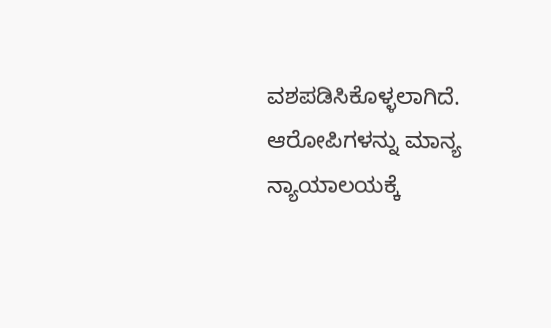ವಶಪಡಿಸಿಕೊಳ್ಳಲಾಗಿದೆ. ಆರೋಪಿಗಳನ್ನು ಮಾನ್ಯ ನ್ಯಾಯಾಲಯಕ್ಕೆ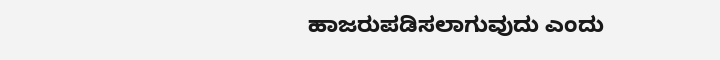ಹಾಜರುಪಡಿಸಲಾಗುವುದು ಎಂದು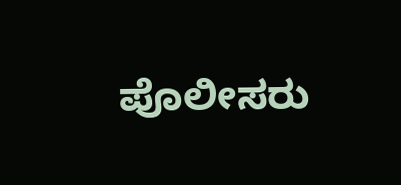ಪೊಲೀಸರು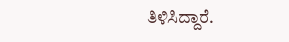ತಿಳಿಸಿದ್ದಾರೆ.